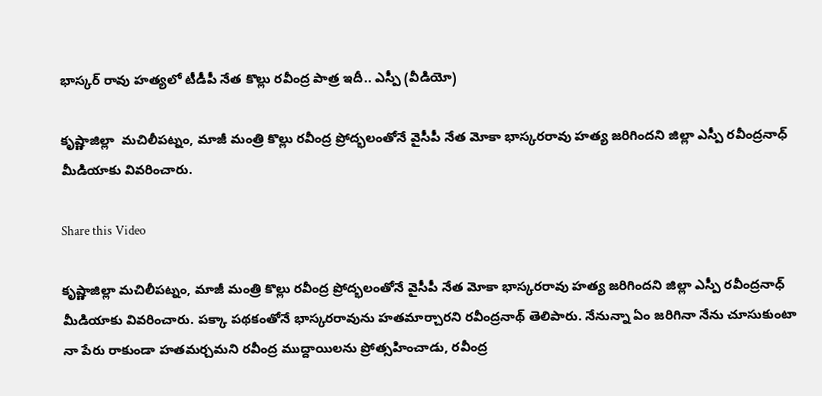భాస్కర్ రావు హత్యలో టీడీపీ నేత కొల్లు రవీంద్ర పాత్ర ఇదీ.. ఎస్పీ (వీడియో)

కృష్ణాజిల్లా  మచిలీపట్నం, మాజీ మంత్రి కొల్లు రవీంద్ర ప్రోద్భలంతోనే వైసీపీ నేత మోకా భాస్కరరావు హత్య జరిగిందని జిల్లా ఎస్పీ రవీంద్రనాధ్ మీడియాకు వివరించారు.

Share this Video

కృష్ణాజిల్లా మచిలీపట్నం, మాజీ మంత్రి కొల్లు రవీంద్ర ప్రోద్భలంతోనే వైసీపీ నేత మోకా భాస్కరరావు హత్య జరిగిందని జిల్లా ఎస్పీ రవీంద్రనాధ్ మీడియాకు వివరించారు. పక్కా పథకంతోనే భాస్కరరావును హతమార్చారని రవీంద్రనాథ్ తెలిపారు. నేనున్నా ఏం జరిగినా నేను చూసుకుంటా నా పేరు రాకుండా హతమర్చమని రవీంద్ర ముద్దాయిలను ప్రోత్సహించాడు, రవీంద్ర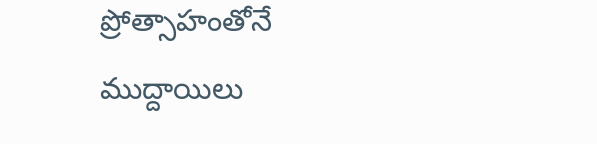ప్రోత్సాహంతోనే ముద్దాయిలు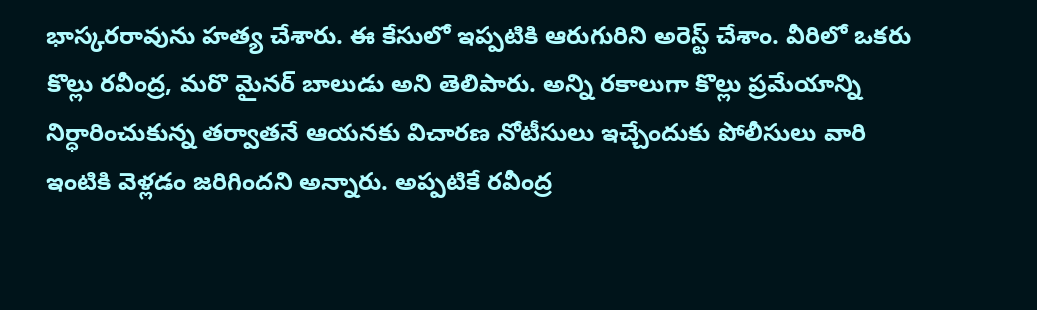భాస్కరరావును హత్య చేశారు. ఈ కేసులో ఇప్పటికి ఆరుగురిని అరెస్ట్ చేశాం. వీరిలో ఒకరు కొల్లు రవీంద్ర, మరొ మైనర్ బాలుడు అని తెలిపారు. అన్ని రకాలుగా కొల్లు ప్రమేయాన్ని నిర్ధారించుకున్న తర్వాతనే ఆయనకు విచారణ నోటీసులు ఇచ్చేందుకు పోలీసులు వారి ఇంటికి వెళ్లడం జరిగిందని అన్నారు. అప్పటికే రవీంద్ర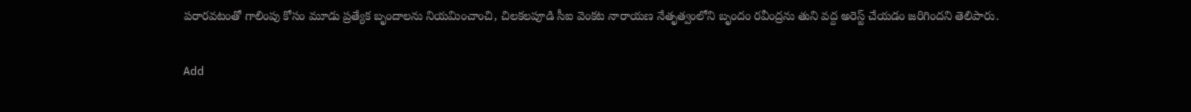పరారవటంతో గాలింపు కోసం మూడు ప్రత్యేక బృందాలను నియమించాంచి, చిలకలపూడి సీఐ వెంకట నారాయణ నేతృత్వంలోని బృందం రవీంద్రను తుని వద్ద అరెస్ట్ చేయడం జరిగిందని తెలిపారు.

Add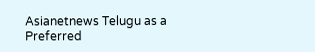Asianetnews Telugu as a Preferred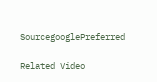SourcegooglePreferred

Related Video